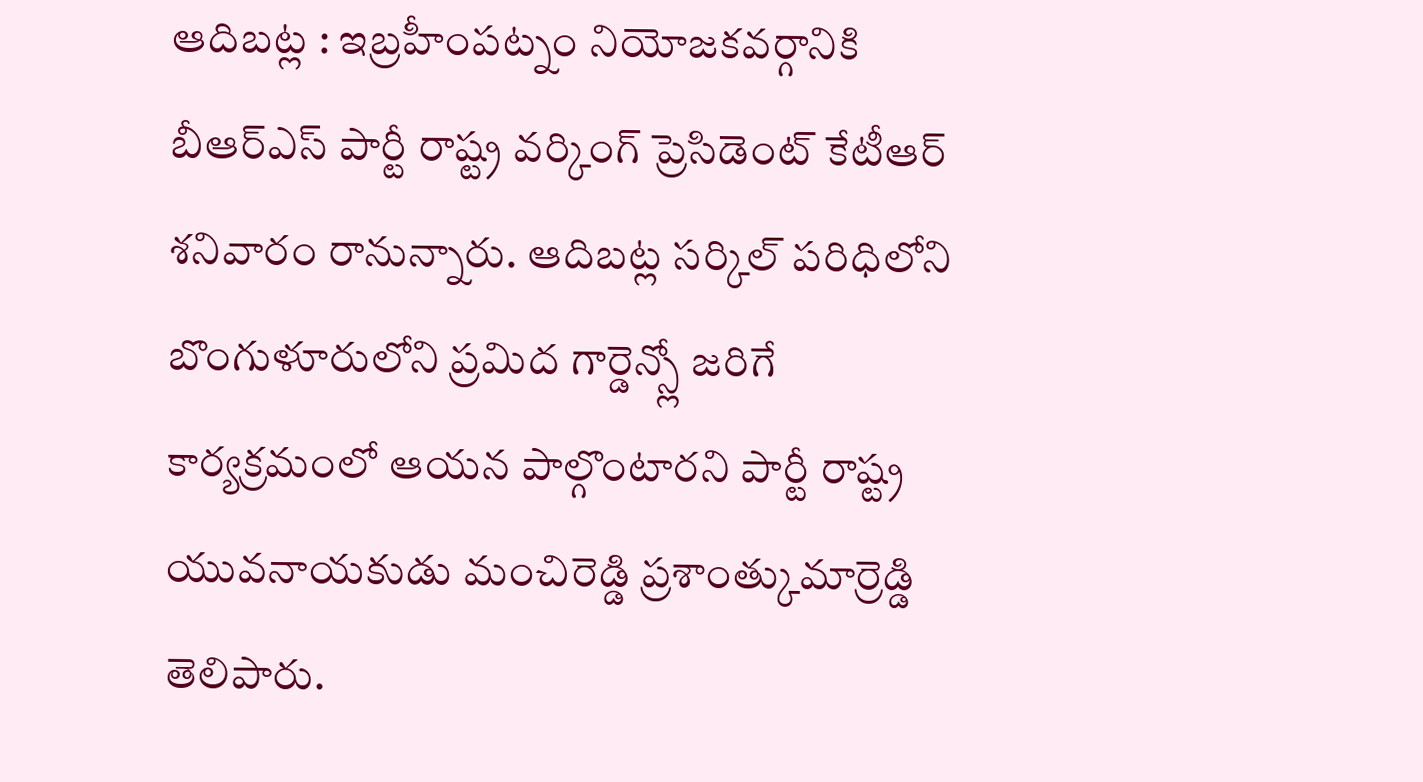ఆదిబట్ల : ఇబ్రహీంపట్నం నియోజకవర్గానికి బీఆర్ఎస్ పార్టీ రాష్ట్ర వర్కింగ్ ప్రెసిడెంట్ కేటీఆర్ శనివారం రానున్నారు. ఆదిబట్ల సర్కిల్ పరిధిలోని బొంగుళూరులోని ప్రమిద గార్డెన్స్లో జరిగే కార్యక్రమంలో ఆయన పాల్గొంటారని పార్టీ రాష్ట్ర యువనాయకుడు మంచిరెడ్డి ప్రశాంత్కుమార్రెడ్డి తెలిపారు.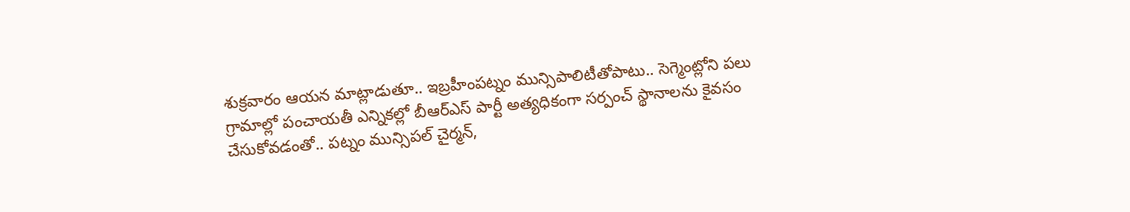శుక్రవారం ఆయన మాట్లాడుతూ.. ఇబ్రహీంపట్నం మున్సిపాలిటీతోపాటు.. సెగ్మెంట్లోని పలు గ్రామాల్లో పంచాయతీ ఎన్నికల్లో బీఆర్ఎస్ పార్టీ అత్యధికంగా సర్పంచ్ స్థానాలను కైవసం చేసుకోవడంతో.. పట్నం మున్సిపల్ చైర్మన్,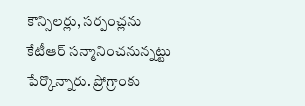కౌన్సిలర్లు, సర్పంచ్లను కేటీఆర్ సన్మానించనున్నట్టు పేర్కొన్నారు. ప్రోగ్రాంకు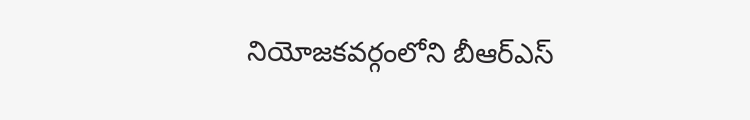నియోజకవర్గంలోని బీఆర్ఎస్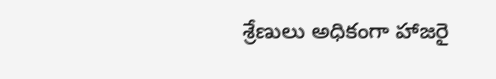శ్రేణులు అధికంగా హాజరై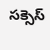సక్సెస్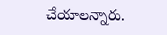చేయాలన్నారు.